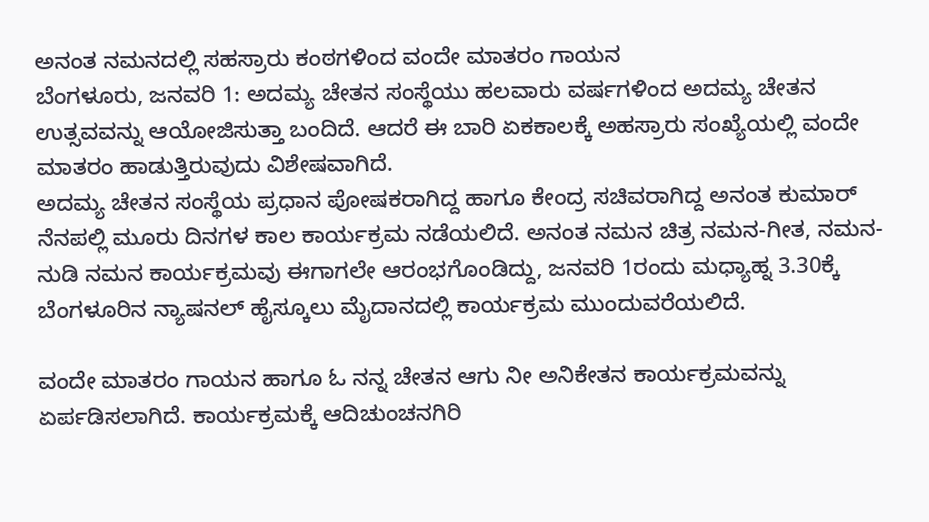ಅನಂತ ನಮನದಲ್ಲಿ ಸಹಸ್ರಾರು ಕಂಠಗಳಿಂದ ವಂದೇ ಮಾತರಂ ಗಾಯನ
ಬೆಂಗಳೂರು, ಜನವರಿ 1: ಅದಮ್ಯ ಚೇತನ ಸಂಸ್ಥೆಯು ಹಲವಾರು ವರ್ಷಗಳಿಂದ ಅದಮ್ಯ ಚೇತನ ಉತ್ಸವವನ್ನು ಆಯೋಜಿಸುತ್ತಾ ಬಂದಿದೆ. ಆದರೆ ಈ ಬಾರಿ ಏಕಕಾಲಕ್ಕೆ ಅಹಸ್ರಾರು ಸಂಖ್ಯೆಯಲ್ಲಿ ವಂದೇ ಮಾತರಂ ಹಾಡುತ್ತಿರುವುದು ವಿಶೇಷವಾಗಿದೆ.
ಅದಮ್ಯ ಚೇತನ ಸಂಸ್ಥೆಯ ಪ್ರಧಾನ ಪೋಷಕರಾಗಿದ್ದ ಹಾಗೂ ಕೇಂದ್ರ ಸಚಿವರಾಗಿದ್ದ ಅನಂತ ಕುಮಾರ್ ನೆನಪಲ್ಲಿ ಮೂರು ದಿನಗಳ ಕಾಲ ಕಾರ್ಯಕ್ರಮ ನಡೆಯಲಿದೆ. ಅನಂತ ನಮನ ಚಿತ್ರ ನಮನ-ಗೀತ, ನಮನ-ನುಡಿ ನಮನ ಕಾರ್ಯಕ್ರಮವು ಈಗಾಗಲೇ ಆರಂಭಗೊಂಡಿದ್ದು, ಜನವರಿ 1ರಂದು ಮಧ್ಯಾಹ್ನ 3.30ಕ್ಕೆ ಬೆಂಗಳೂರಿನ ನ್ಯಾಷನಲ್ ಹೈಸ್ಕೂಲು ಮೈದಾನದಲ್ಲಿ ಕಾರ್ಯಕ್ರಮ ಮುಂದುವರೆಯಲಿದೆ.

ವಂದೇ ಮಾತರಂ ಗಾಯನ ಹಾಗೂ ಓ ನನ್ನ ಚೇತನ ಆಗು ನೀ ಅನಿಕೇತನ ಕಾರ್ಯಕ್ರಮವನ್ನು ಏರ್ಪಡಿಸಲಾಗಿದೆ. ಕಾರ್ಯಕ್ರಮಕ್ಕೆ ಆದಿಚುಂಚನಗಿರಿ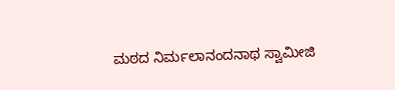ಮಠದ ನಿರ್ಮಲಾನಂದನಾಥ ಸ್ವಾಮೀಜಿ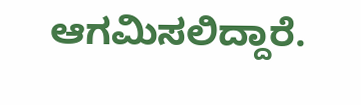ಆಗಮಿಸಲಿದ್ದಾರೆ.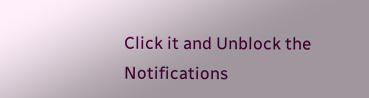Click it and Unblock the Notifications